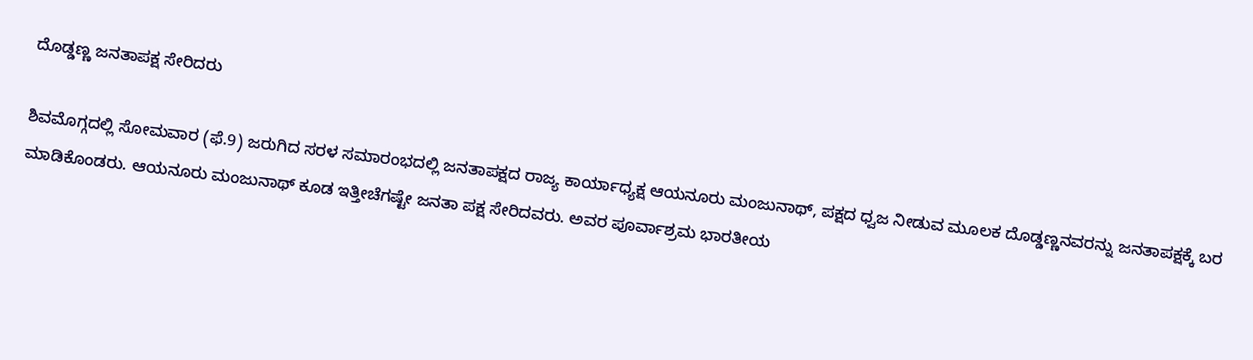ದೊಡ್ಡಣ್ಣ ಜನತಾಪಕ್ಷ ಸೇರಿದರು

ಶಿವಮೊಗ್ಗದಲ್ಲಿ ಸೋಮವಾರ (ಫೆ.9) ಜರುಗಿದ ಸರಳ ಸಮಾರಂಭದಲ್ಲಿ ಜನತಾಪಕ್ಷದ ರಾಜ್ಯ ಕಾರ್ಯಾಧ್ಯಕ್ಷ ಆಯನೂರು ಮಂಜುನಾಥ್, ಪಕ್ಷದ ಧ್ವಜ ನೀಡುವ ಮೂಲಕ ದೊಡ್ಡಣ್ಣನವರನ್ನು ಜನತಾಪಕ್ಷಕ್ಕೆ ಬರ ಮಾಡಿಕೊಂಡರು. ಆಯನೂರು ಮಂಜುನಾಥ್ ಕೂಡ ಇತ್ತೀಚೆಗಷ್ಟೇ ಜನತಾ ಪಕ್ಷ ಸೇರಿದವರು. ಅವರ ಪೂರ್ವಾಶ್ರಮ ಭಾರತೀಯ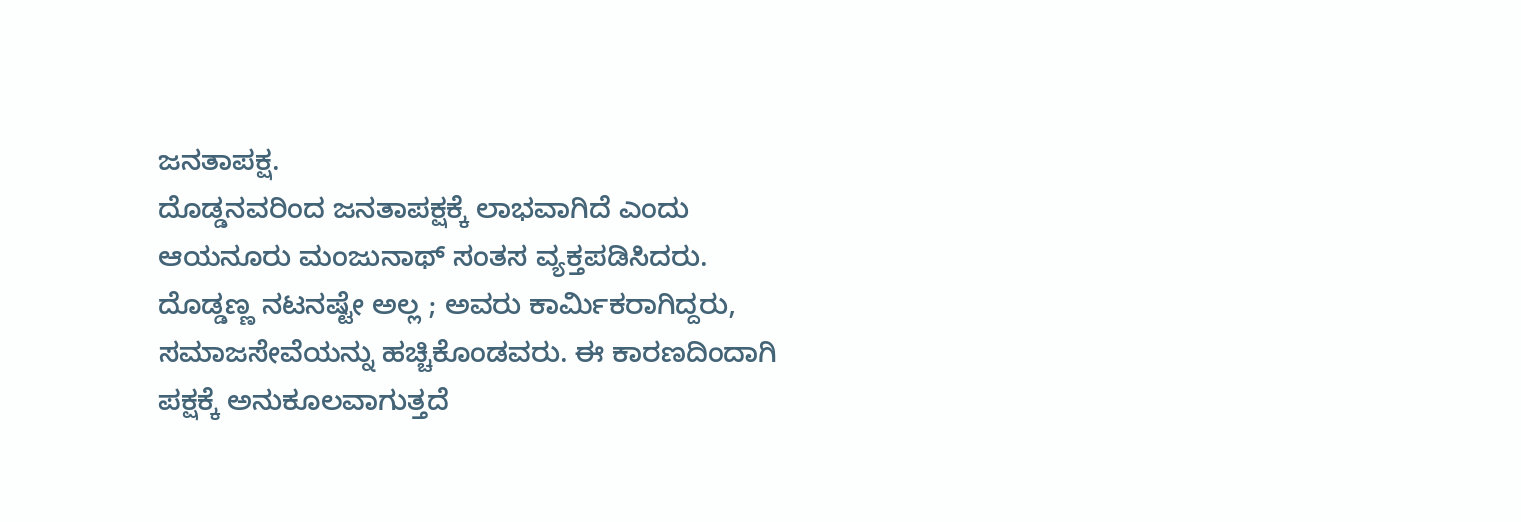ಜನತಾಪಕ್ಷ.
ದೊಡ್ಡನವರಿಂದ ಜನತಾಪಕ್ಷಕ್ಕೆ ಲಾಭವಾಗಿದೆ ಎಂದು ಆಯನೂರು ಮಂಜುನಾಥ್ ಸಂತಸ ವ್ಯಕ್ತಪಡಿಸಿದರು. ದೊಡ್ಡಣ್ಣ ನಟನಷ್ಟೇ ಅಲ್ಲ ; ಅವರು ಕಾರ್ಮಿಕರಾಗಿದ್ದರು, ಸಮಾಜಸೇವೆಯನ್ನು ಹಚ್ಚಿಕೊಂಡವರು. ಈ ಕಾರಣದಿಂದಾಗಿ ಪಕ್ಷಕ್ಕೆ ಅನುಕೂಲವಾಗುತ್ತದೆ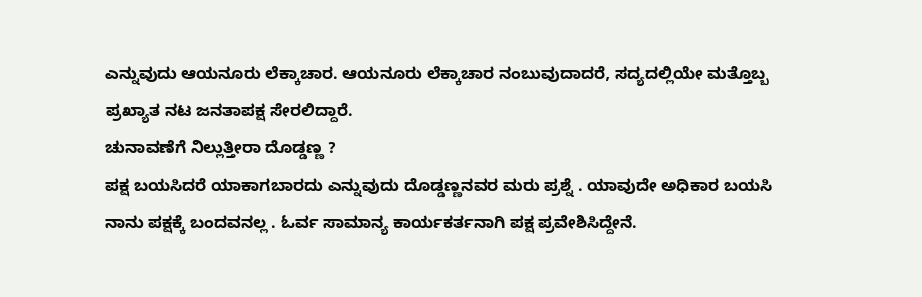ಎನ್ನುವುದು ಆಯನೂರು ಲೆಕ್ಕಾಚಾರ. ಆಯನೂರು ಲೆಕ್ಕಾಚಾರ ನಂಬುವುದಾದರೆ, ಸದ್ಯದಲ್ಲಿಯೇ ಮತ್ತೊಬ್ಬ ಪ್ರಖ್ಯಾತ ನಟ ಜನತಾಪಕ್ಷ ಸೇರಲಿದ್ದಾರೆ.
ಚುನಾವಣೆಗೆ ನಿಲ್ಲುತ್ತೀರಾ ದೊಡ್ಡಣ್ಣ ?
ಪಕ್ಷ ಬಯಸಿದರೆ ಯಾಕಾಗಬಾರದು ಎನ್ನುವುದು ದೊಡ್ಡಣ್ಣನವರ ಮರು ಪ್ರಶ್ನೆ . ಯಾವುದೇ ಅಧಿಕಾರ ಬಯಸಿ ನಾನು ಪಕ್ಷಕ್ಕೆ ಬಂದವನಲ್ಲ . ಓರ್ವ ಸಾಮಾನ್ಯ ಕಾರ್ಯಕರ್ತನಾಗಿ ಪಕ್ಷ ಪ್ರವೇಶಿಸಿದ್ದೇನೆ.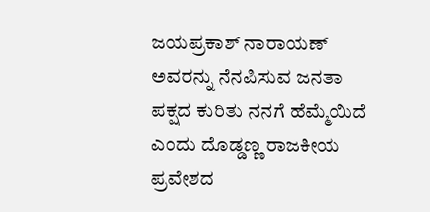ಜಯಪ್ರಕಾಶ್ ನಾರಾಯಣ್ ಅವರನ್ನು ನೆನಪಿಸುವ ಜನತಾ ಪಕ್ಷದ ಕುರಿತು ನನಗೆ ಹೆಮ್ಮೆಯಿದೆ ಎಂದು ದೊಡ್ಡಣ್ಣ ರಾಜಕೀಯ ಪ್ರವೇಶದ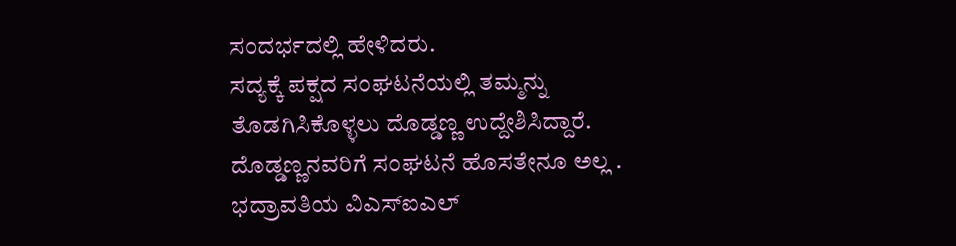ಸಂದರ್ಭದಲ್ಲಿ ಹೇಳಿದರು.
ಸದ್ಯಕ್ಕೆ ಪಕ್ಷದ ಸಂಘಟನೆಯಲ್ಲಿ ತಮ್ಮನ್ನು ತೊಡಗಿಸಿಕೊಳ್ಳಲು ದೊಡ್ಡಣ್ಣ ಉದ್ದೇಶಿಸಿದ್ದಾರೆ. ದೊಡ್ಡಣ್ಣನವರಿಗೆ ಸಂಘಟನೆ ಹೊಸತೇನೂ ಅಲ್ಲ . ಭದ್ರಾವತಿಯ ವಿಎಸ್ಐಎಲ್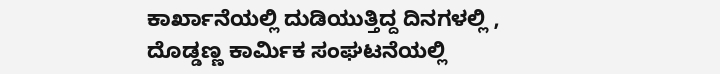ಕಾರ್ಖಾನೆಯಲ್ಲಿ ದುಡಿಯುತ್ತಿದ್ದ ದಿನಗಳಲ್ಲಿ , ದೊಡ್ಡಣ್ಣ ಕಾರ್ಮಿಕ ಸಂಘಟನೆಯಲ್ಲಿ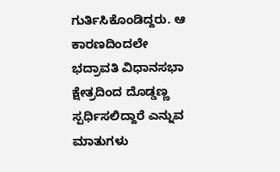ಗುರ್ತಿಸಿಕೊಂಡಿದ್ದರು. ಆ ಕಾರಣದಿಂದಲೇ ಭದ್ರಾವತಿ ವಿಧಾನಸಭಾ ಕ್ಷೇತ್ರದಿಂದ ದೊಡ್ಡಣ್ಣ ಸ್ಪರ್ಧಿಸಲಿದ್ದಾರೆ ಎನ್ನುವ ಮಾತುಗಳು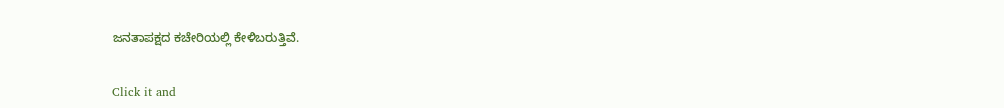ಜನತಾಪಕ್ಷದ ಕಚೇರಿಯಲ್ಲಿ ಕೇಳಿಬರುತ್ತಿವೆ.


Click it and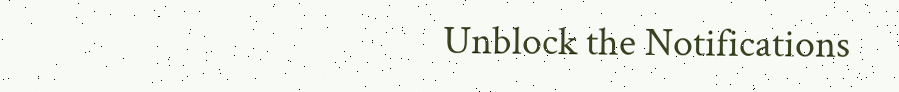Unblock the Notifications